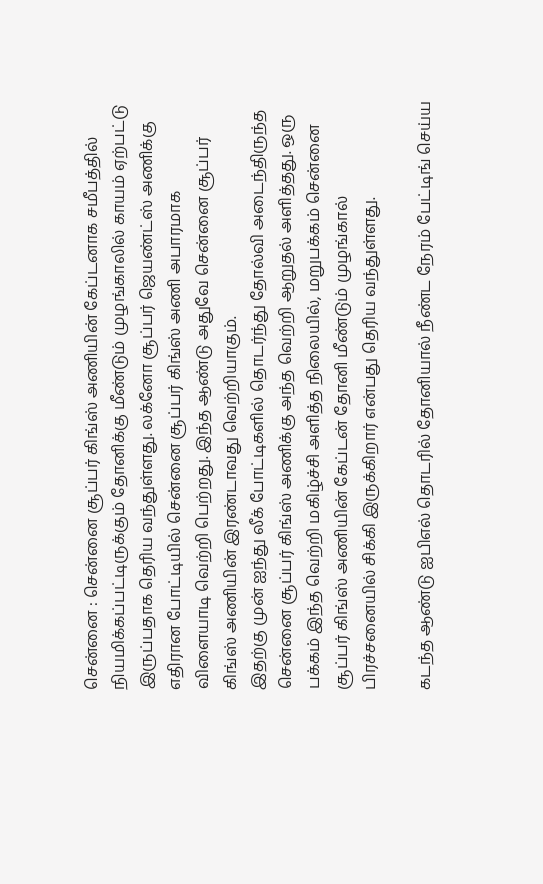சென்னை : சென்னை சூப்பர் கிங்ஸ் அணியின் கேப்டனாக சமீபத்தில் நியமிக்கப்பட்டிருக்கும் தோனிக்கு மீண்டும் முழங்காலில் காயம் ஏற்பட்டு இருப்பதாக தெரிய வந்துள்ளது. லக்னோ சூப்பர் ஜெயண்ட்ஸ் அணிக்கு எதிரான போட்டியில் சென்னை சூப்பர் கிங்ஸ் அணி அபாரமாக விளையாடி வெற்றி பெற்றது. இந்த ஆண்டு அதுவே சென்னை சூப்பர் கிங்ஸ் அணியின் இரண்டாவது வெற்றியாகும்.
இதற்கு முன் ஐந்து லீக் போட்டிகளில் தொடர்ந்து தோல்வி அடைந்திருந்த சென்னை சூப்பர் கிங்ஸ் அணிக்கு அந்த வெற்றி ஆறுதல் அளித்தது. ஒரு பக்கம் இந்த வெற்றி மகிழ்ச்சி அளித்த நிலையில், மறுபக்கம் சென்னை சூப்பர் கிங்ஸ் அணியின் கேப்டன் தோனி மீண்டும் முழங்கால் பிரச்சனையில் சிக்கி இருக்கிறார் என்பது தெரிய வந்துள்ளது.

கடந்த ஆண்டு ஐபிஎல் தொடரில் தோனியால் நீண்ட நேரம் பேட்டிங் செய்ய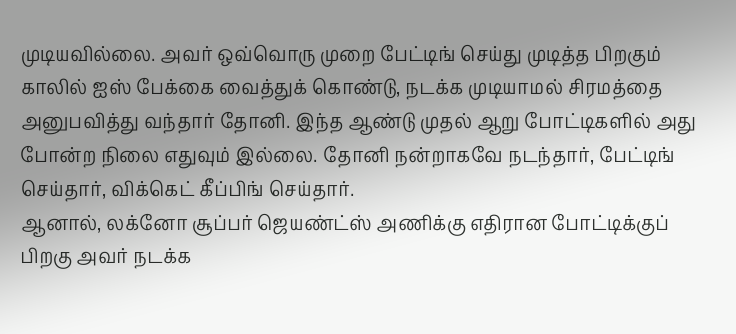முடியவில்லை. அவர் ஒவ்வொரு முறை பேட்டிங் செய்து முடித்த பிறகும் காலில் ஐஸ் பேக்கை வைத்துக் கொண்டு, நடக்க முடியாமல் சிரமத்தை அனுபவித்து வந்தார் தோனி. இந்த ஆண்டு முதல் ஆறு போட்டிகளில் அது போன்ற நிலை எதுவும் இல்லை. தோனி நன்றாகவே நடந்தார், பேட்டிங் செய்தார், விக்கெட் கீப்பிங் செய்தார்.
ஆனால், லக்னோ சூப்பர் ஜெயண்ட்ஸ் அணிக்கு எதிரான போட்டிக்குப் பிறகு அவர் நடக்க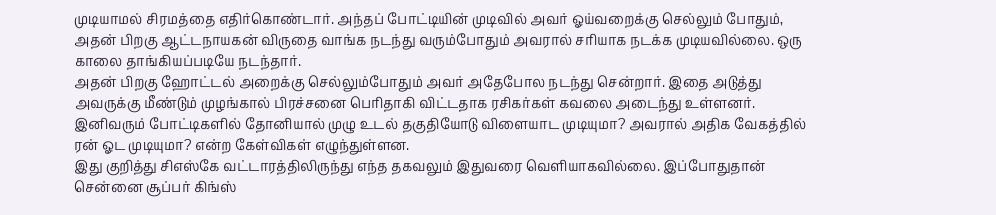முடியாமல் சிரமத்தை எதிர்கொண்டார். அந்தப் போட்டியின் முடிவில் அவர் ஓய்வறைக்கு செல்லும் போதும், அதன் பிறகு ஆட்டநாயகன் விருதை வாங்க நடந்து வரும்போதும் அவரால் சரியாக நடக்க முடியவில்லை. ஒரு காலை தாங்கியப்படியே நடந்தார்.
அதன் பிறகு ஹோட்டல் அறைக்கு செல்லும்போதும் அவர் அதேபோல நடந்து சென்றார். இதை அடுத்து அவருக்கு மீண்டும் முழங்கால் பிரச்சனை பெரிதாகி விட்டதாக ரசிகர்கள் கவலை அடைந்து உள்ளனர். இனிவரும் போட்டிகளில் தோனியால் முழு உடல் தகுதியோடு விளையாட முடியுமா? அவரால் அதிக வேகத்தில் ரன் ஓட முடியுமா? என்ற கேள்விகள் எழுந்துள்ளன.
இது குறித்து சிஎஸ்கே வட்டாரத்திலிருந்து எந்த தகவலும் இதுவரை வெளியாகவில்லை. இப்போதுதான் சென்னை சூப்பர் கிங்ஸ்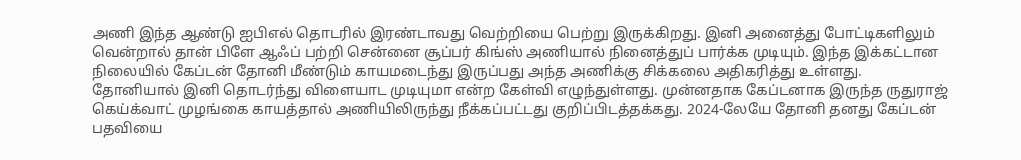அணி இந்த ஆண்டு ஐபிஎல் தொடரில் இரண்டாவது வெற்றியை பெற்று இருக்கிறது. இனி அனைத்து போட்டிகளிலும் வென்றால் தான் பிளே ஆஃப் பற்றி சென்னை சூப்பர் கிங்ஸ் அணியால் நினைத்துப் பார்க்க முடியும். இந்த இக்கட்டான நிலையில் கேப்டன் தோனி மீண்டும் காயமடைந்து இருப்பது அந்த அணிக்கு சிக்கலை அதிகரித்து உள்ளது.
தோனியால் இனி தொடர்ந்து விளையாட முடியுமா என்ற கேள்வி எழுந்துள்ளது. முன்னதாக கேப்டனாக இருந்த ருதுராஜ் கெய்க்வாட் முழங்கை காயத்தால் அணியிலிருந்து நீக்கப்பட்டது குறிப்பிடத்தக்கது. 2024-லேயே தோனி தனது கேப்டன் பதவியை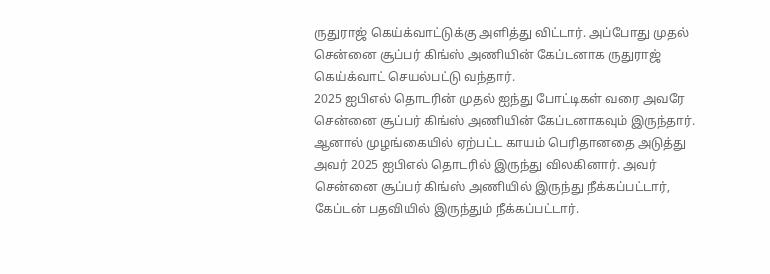ருதுராஜ் கெய்க்வாட்டுக்கு அளித்து விட்டார். அப்போது முதல் சென்னை சூப்பர் கிங்ஸ் அணியின் கேப்டனாக ருதுராஜ் கெய்க்வாட் செயல்பட்டு வந்தார்.
2025 ஐபிஎல் தொடரின் முதல் ஐந்து போட்டிகள் வரை அவரே சென்னை சூப்பர் கிங்ஸ் அணியின் கேப்டனாகவும் இருந்தார். ஆனால் முழங்கையில் ஏற்பட்ட காயம் பெரிதானதை அடுத்து அவர் 2025 ஐபிஎல் தொடரில் இருந்து விலகினார். அவர் சென்னை சூப்பர் கிங்ஸ் அணியில் இருந்து நீக்கப்பட்டார், கேப்டன் பதவியில் இருந்தும் நீக்கப்பட்டார்.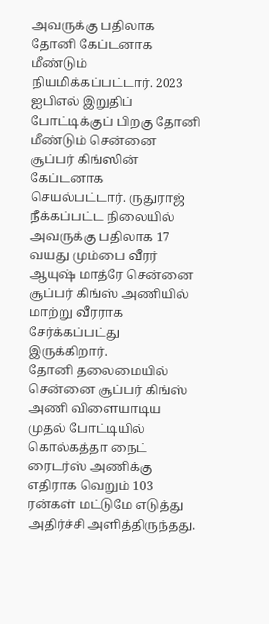அவருக்கு பதிலாக தோனி கேப்டனாக மீண்டும் நியமிக்கப்பட்டார். 2023 ஐபிஎல் இறுதிப் போட்டிக்குப் பிறகு தோனி மீண்டும் சென்னை சூப்பர் கிங்ஸின் கேப்டனாக செயல்பட்டார். ருதுராஜ் நீக்கப்பட்ட நிலையில் அவருக்கு பதிலாக 17 வயது மும்பை வீரர் ஆயுஷ் மாத்ரே சென்னை சூப்பர் கிங்ஸ் அணியில் மாற்று வீரராக சேர்க்கப்பட்து இருக்கிறார்.
தோனி தலைமையில் சென்னை சூப்பர் கிங்ஸ் அணி விளையாடிய முதல் போட்டியில் கொல்கத்தா நைட் ரைடர்ஸ் அணிக்கு எதிராக வெறும் 103 ரன்கள் மட்டுமே எடுத்து அதிர்ச்சி அளித்திருந்தது.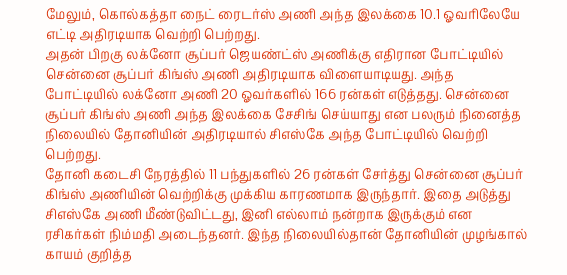மேலும், கொல்கத்தா நைட் ரைடர்ஸ் அணி அந்த இலக்கை 10.1 ஓவரிலேயே எட்டி அதிரடியாக வெற்றி பெற்றது.
அதன் பிறகு லக்னோ சூப்பர் ஜெயண்ட்ஸ் அணிக்கு எதிரான போட்டியில் சென்னை சூப்பர் கிங்ஸ் அணி அதிரடியாக விளையாடியது. அந்த போட்டியில் லக்னோ அணி 20 ஓவர்களில் 166 ரன்கள் எடுத்தது. சென்னை சூப்பர் கிங்ஸ் அணி அந்த இலக்கை சேசிங் செய்யாது என பலரும் நினைத்த நிலையில் தோனியின் அதிரடியால் சிஎஸ்கே அந்த போட்டியில் வெற்றி பெற்றது.
தோனி கடைசி நேரத்தில் 11 பந்துகளில் 26 ரன்கள் சேர்த்து சென்னை சூப்பர் கிங்ஸ் அணியின் வெற்றிக்கு முக்கிய காரணமாக இருந்தார். இதை அடுத்து சிஎஸ்கே அணி மீண்டுவிட்டது, இனி எல்லாம் நன்றாக இருக்கும் என ரசிகர்கள் நிம்மதி அடைந்தனர். இந்த நிலையில்தான் தோனியின் முழங்கால் காயம் குறித்த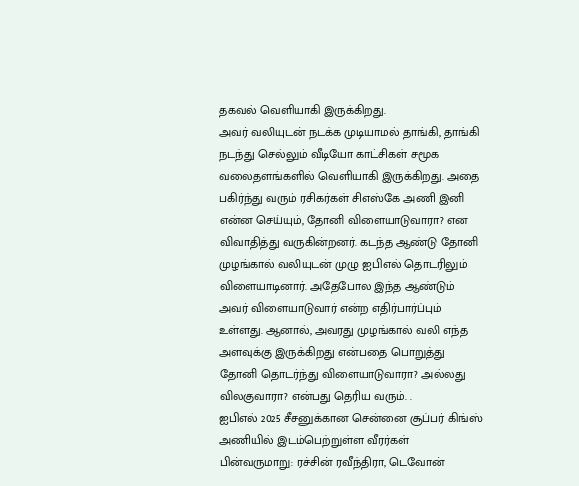தகவல் வெளியாகி இருக்கிறது.
அவர் வலியுடன் நடக்க முடியாமல் தாங்கி, தாங்கி நடந்து செல்லும் வீடியோ காட்சிகள் சமூக வலைதளங்களில் வெளியாகி இருக்கிறது. அதை பகிர்ந்து வரும் ரசிகர்கள் சிஎஸ்கே அணி இனி என்ன செய்யும், தோனி விளையாடுவாரா? என விவாதித்து வருகின்றனர். கடந்த ஆண்டு தோனி முழங்கால் வலியுடன் முழு ஐபிஎல் தொடரிலும் விளையாடினார். அதேபோல இந்த ஆண்டும் அவர் விளையாடுவார் என்ற எதிர்பார்ப்பும் உள்ளது. ஆனால், அவரது முழங்கால் வலி எந்த அளவுக்கு இருக்கிறது என்பதை பொறுத்து தோனி தொடர்ந்து விளையாடுவாரா? அல்லது விலகுவாரா? என்பது தெரிய வரும். .
ஐபிஎல் 2025 சீசனுக்கான சென்னை சூப்பர் கிங்ஸ் அணியில் இடம்பெற்றுள்ள வீரர்கள் பின்வருமாறு: ரச்சின் ரவீந்திரா, டெவோன்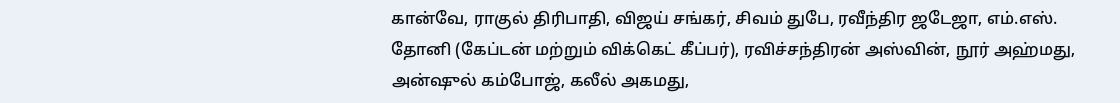கான்வே, ராகுல் திரிபாதி, விஜய் சங்கர், சிவம் துபே, ரவீந்திர ஜடேஜா, எம்.எஸ். தோனி (கேப்டன் மற்றும் விக்கெட் கீப்பர்), ரவிச்சந்திரன் அஸ்வின், நூர் அஹ்மது, அன்ஷுல் கம்போஜ், கலீல் அகமது,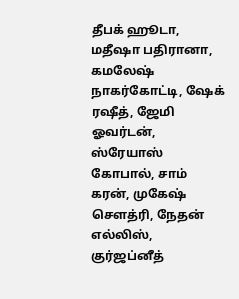தீபக் ஹூடா, மதீஷா பதிரானா, கமலேஷ் நாகர்கோட்டி, ஷேக் ரஷீத், ஜேமி ஓவர்டன், ஸ்ரேயாஸ் கோபால், சாம் கரன், முகேஷ் சௌத்ரி, நேதன் எல்லிஸ், குர்ஜப்னீத்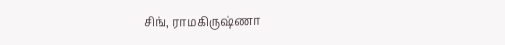சிங், ராமகிருஷ்ணா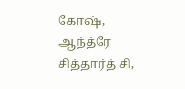கோஷ், ஆந்த்ரே சித்தார்த் சி,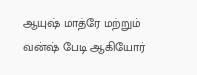ஆயுஷ் மாத்ரே மற்றும் வன்ஷ் பேடி ஆகியோர்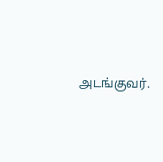அடங்குவர்.